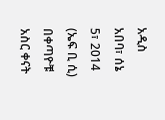አዲስ አበባ፣ ሰኔ 5፣ 2014 (ኤፍ ቢ ሲ) በቀጣዮቹ አስር ቀናት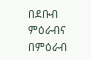በደቡብ ምዕራብና በምዕራብ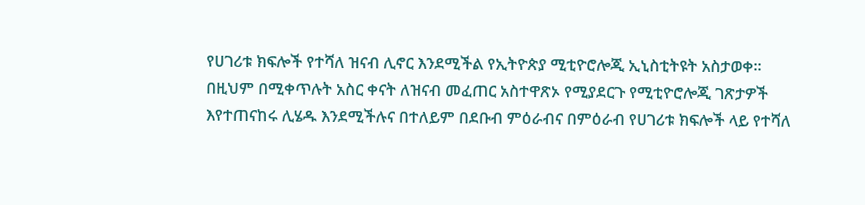የሀገሪቱ ክፍሎች የተሻለ ዝናብ ሊኖር እንደሚችል የኢትዮጵያ ሚቲዮሮሎጂ ኢኒስቲትዩት አስታወቀ፡፡
በዚህም በሚቀጥሉት አስር ቀናት ለዝናብ መፈጠር አስተዋጽኦ የሚያደርጉ የሚቲዮሮሎጂ ገጽታዎች እየተጠናከሩ ሊሄዱ እንደሚችሉና በተለይም በደቡብ ምዕራብና በምዕራብ የሀገሪቱ ክፍሎች ላይ የተሻለ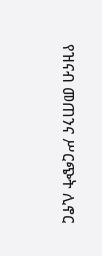የዝናብ መጠንና ሥርጭት ሊኖር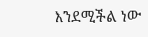እንደሚችል ነው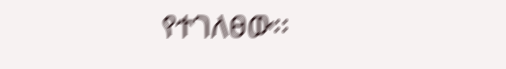የተገለፀው፡፡